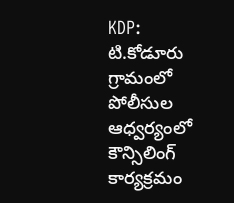KDP: టి.కోడూరు గ్రామంలో పోలీసుల ఆధ్వర్యంలో కౌన్సిలింగ్ కార్యక్రమం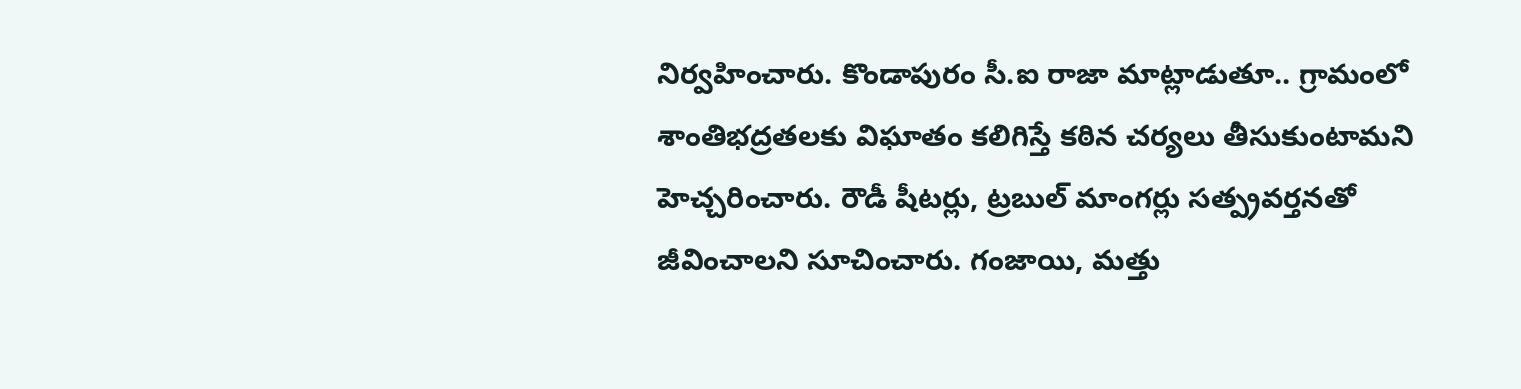నిర్వహించారు. కొండాపురం సీ.ఐ రాజా మాట్లాడుతూ.. గ్రామంలో శాంతిభద్రతలకు విఘాతం కలిగిస్తే కఠిన చర్యలు తీసుకుంటామని హెచ్చరించారు. రౌడీ షీటర్లు, ట్రబుల్ మాంగర్లు సత్ప్రవర్తనతో జీవించాలని సూచించారు. గంజాయి, మత్తు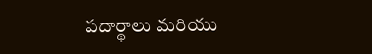పదార్థాలు మరియు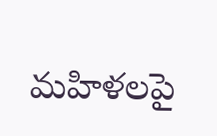మహిళలపై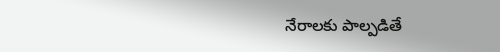నేరాలకు పాల్పడితే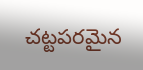చట్టపరమైన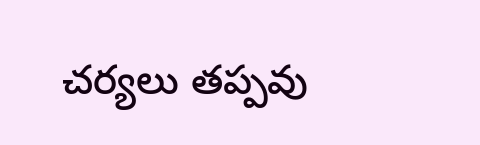చర్యలు తప్పవు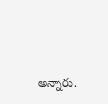అన్నారు.